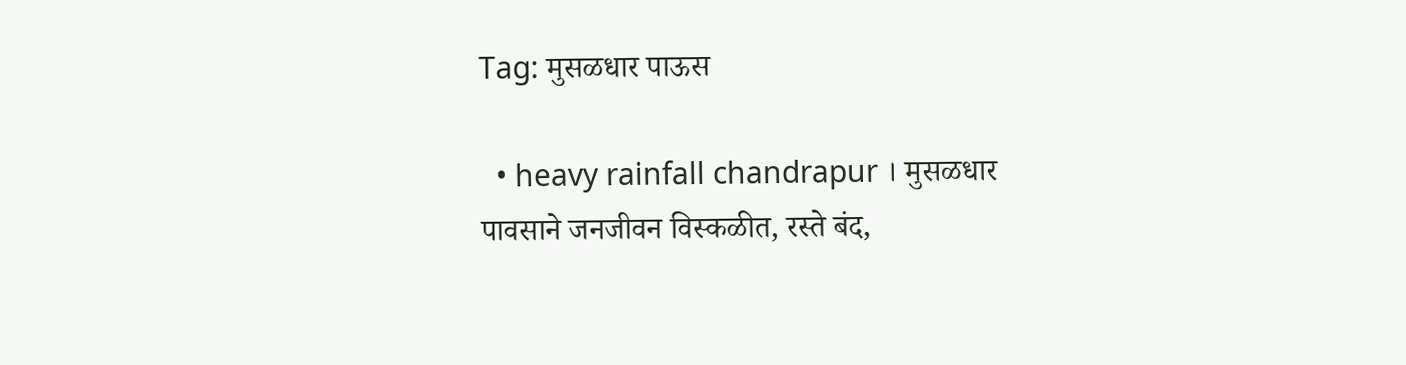Tag: मुसळधार पाऊस

  • heavy rainfall chandrapur । मुसळधार पावसाने जनजीवन विस्कळीत, रस्ते बंद,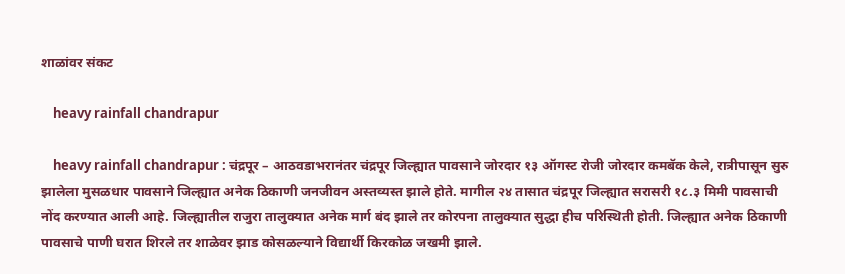शाळांवर संकट

    heavy rainfall chandrapur

    heavy rainfall chandrapur : चंद्रपूर – आठवडाभरानंतर चंद्रपूर जिल्ह्यात पावसाने जोरदार १३ ऑगस्ट रोजी जोरदार कमबॅक केले, रात्रीपासून सुरु झालेला मुसळधार पावसाने जिल्ह्यात अनेक ठिकाणी जनजीवन अस्तव्यस्त झाले होते. मागील २४ तासात चंद्रपूर जिल्ह्यात सरासरी १८.३ मिमी पावसाची नोंद करण्यात आली आहे. जिल्ह्यातील राजुरा तालुक्यात अनेक मार्ग बंद झाले तर कोरपना तालुक्यात सुद्धा हीच परिस्थिती होती. जिल्ह्यात अनेक ठिकाणी पावसाचे पाणी घरात शिरले तर शाळेवर झाड कोसळल्याने विद्यार्थी किरकोळ जखमी झाले.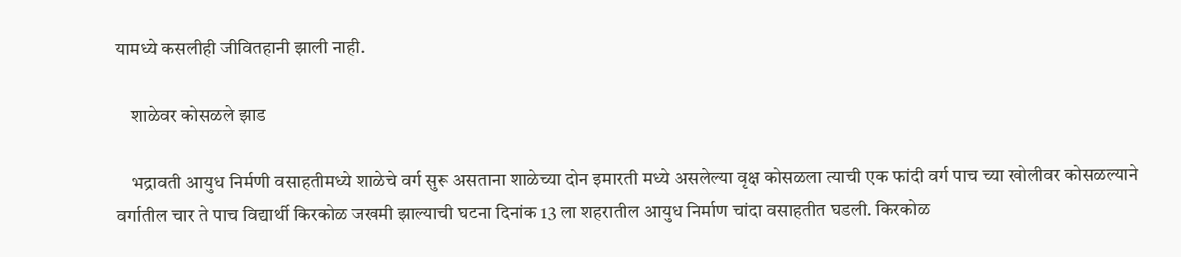यामध्ये कसलीही जीवितहानी झाली नाही.

    शाळेवर कोसळले झाड

    भद्रावती आयुध निर्मणी वसाहतीमध्ये शाळेचे वर्ग सुरू असताना शाळेच्या दोन इमारती मध्ये असलेल्या वृक्ष कोसळला त्याची एक फांदी वर्ग पाच च्या खोलीवर कोसळल्याने वर्गातील चार ते पाच विद्यार्थी किरकोळ जखमी झाल्याची घटना दिनांक 13 ला शहरातील आयुध निर्माण चांदा वसाहतीत घडली. किरकोळ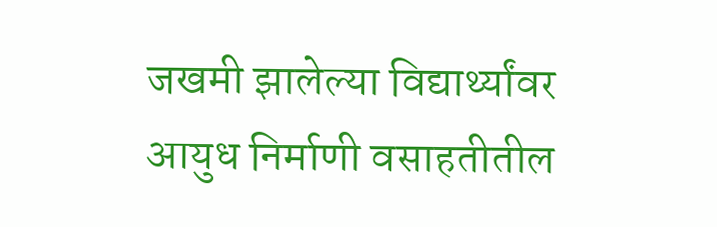जखमी झालेल्या विद्यार्थ्यांवर आयुध निर्माणी वसाहतीतील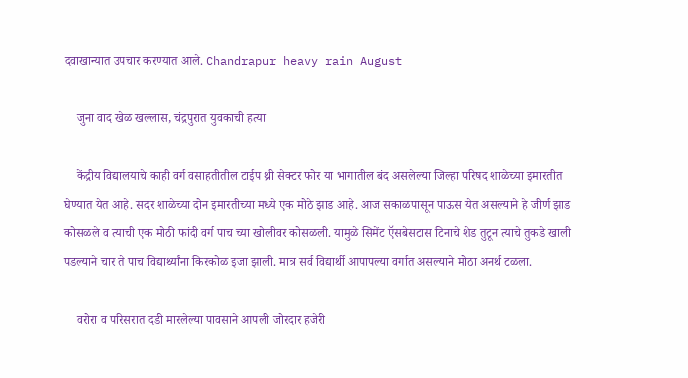दवाखान्यात उपचार करण्यात आले. Chandrapur heavy rain August

    जुना वाद खेळ खल्लास, चंद्रपुरात युवकाची हत्या

    केंद्रीय विद्यालयाचे काही वर्ग वसाहतीतील टाईप थ्री सेक्टर फोर या भागातील बंद असलेल्या जिल्हा परिषद शाळेच्या इमारतीत घेण्यात येत आहे. सदर शाळेच्या दोन इमारतीच्या मध्ये एक मोठे झाड आहे. आज सकाळपासून पाऊस येत असल्याने हे जीर्ण झाड कोसळले व त्याची एक मोठी फांदी वर्ग पाच च्या खोलीवर कोसळली. यामुळे सिमेंट ऍसबेसटास टिनाचे शेड तुटून त्याचे तुकडे खाली पडल्याने चार ते पाच विद्यार्थ्यांना किरकोळ इजा झाली. मात्र सर्व विद्यार्थी आपापल्या वर्गात असल्याने मोठा अनर्थ टळला.

    वरोरा व परिसरात दडी मारलेल्या पावसाने आपली जोरदार हजेरी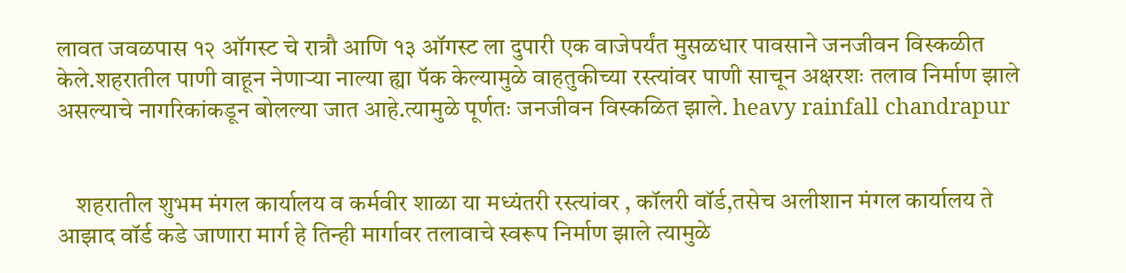लावत जवळपास १२ ऑगस्ट चे रात्रौ आणि १३ ऑगस्ट ला दुपारी एक वाजेपर्यंत मुसळधार पावसाने जनजीवन विस्कळीत केले.शहरातील पाणी वाहून नेणाऱ्या नाल्या ह्या पॅक केल्यामुळे वाहतुकीच्या रस्त्यांवर पाणी साचून अक्षरशः तलाव निर्माण झाले असल्याचे नागरिकांकडून बोलल्या जात आहे.त्यामुळे पूर्णतः जनजीवन विस्कळित झाले. heavy rainfall chandrapur


    शहरातील शुभम मंगल कार्यालय व कर्मवीर शाळा या मध्यंतरी रस्त्यांवर , कॉलरी वॉर्ड,तसेच अलीशान मंगल कार्यालय ते आझाद वॉर्ड कडे जाणारा मार्ग हे तिन्ही मार्गावर तलावाचे स्वरूप निर्माण झाले त्यामुळे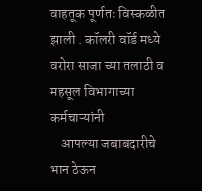वाहतूक पूर्णतः विस्कळीत झाली . कॉलरी वॉर्ड मध्ये वरोरा साजा च्या तलाठी व महसूल विभागाच्या कर्मचाऱ्यांनी
    आपल्या जबाबदारीचे भान ठेऊन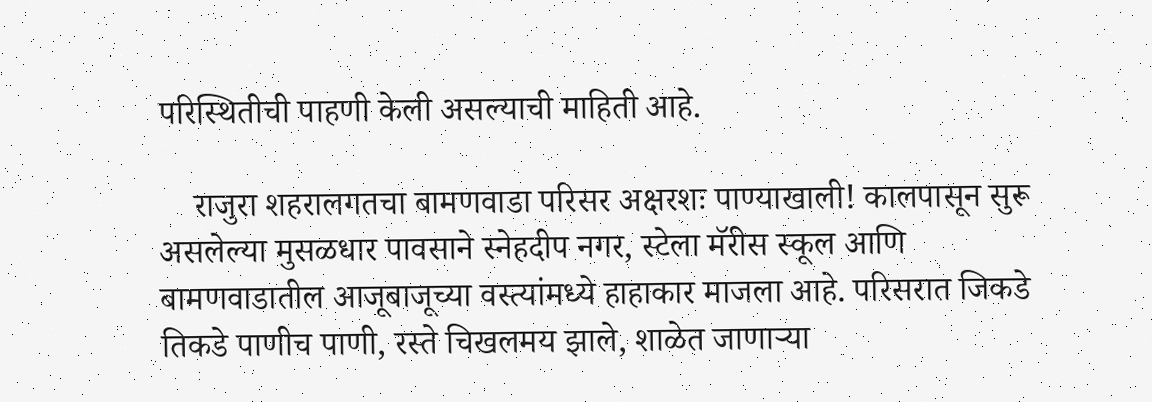परिस्थितीची पाहणी केली असल्याची माहिती आहे.

    राजुरा शहरालगतचा बामणवाडा परिसर अक्षरशः पाण्याखाली! कालपासून सुरू असलेल्या मुसळधार पावसाने स्नेहदीप नगर, स्टेला मॅरीस स्कूल आणि बामणवाडातील आजूबाजूच्या वस्त्यांमध्ये हाहाकार माजला आहे. परिसरात जिकडे तिकडे पाणीच पाणी, रस्ते चिखलमय झाले, शाळेत जाणाऱ्या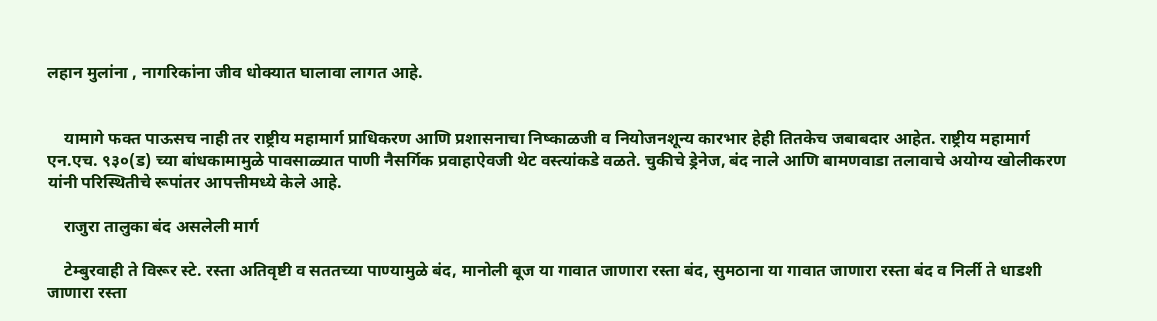लहान मुलांना , नागरिकांना जीव धोक्यात घालावा लागत आहे.


    यामागे फक्त पाऊसच नाही तर राष्ट्रीय महामार्ग प्राधिकरण आणि प्रशासनाचा निष्काळजी व नियोजनशून्य कारभार हेही तितकेच जबाबदार आहेत. राष्ट्रीय महामार्ग एन.एच. ९३०(ड) च्या बांधकामामुळे पावसाळ्यात पाणी नैसर्गिक प्रवाहाऐवजी थेट वस्त्यांकडे वळते. चुकीचे ड्रेनेज, बंद नाले आणि बामणवाडा तलावाचे अयोग्य खोलीकरण यांनी परिस्थितीचे रूपांतर आपत्तीमध्ये केले आहे.

    राजुरा तालुका बंद असलेली मार्ग

    टेम्बुरवाही ते विरूर स्टे. रस्ता अतिवृष्टी व सततच्या पाण्यामुळे बंद, मानोली बूज या गावात जाणारा रस्ता बंद, सुमठाना या गावात जाणारा रस्ता बंद व निर्ली ते धाडशी जाणारा रस्ता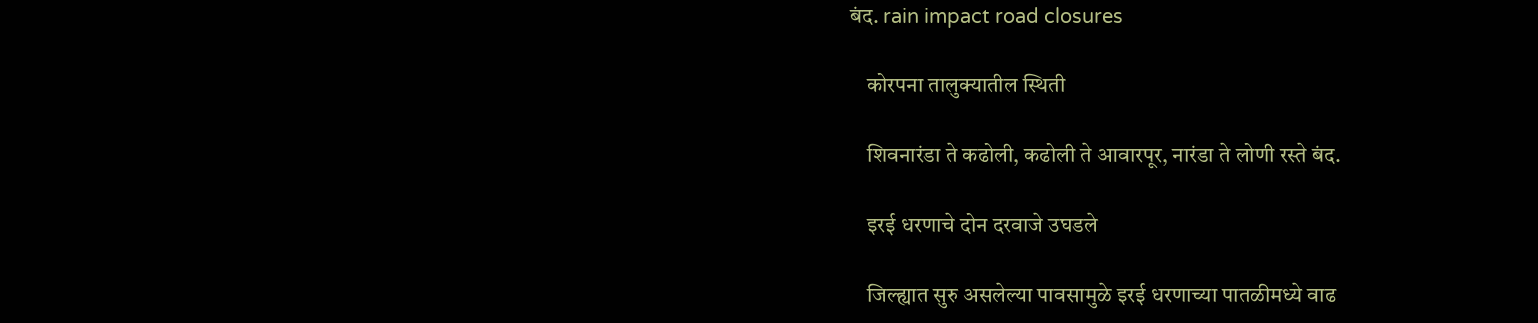बंद. rain impact road closures

    कोरपना तालुक्यातील स्थिती

    शिवनारंडा ते कढोली, कढोली ते आवारपूर, नारंडा ते लोणी रस्ते बंद.

    इरई धरणाचे दोन दरवाजे उघडले

    जिल्ह्यात सुरु असलेल्या पावसामुळे इरई धरणाच्या पातळीमध्ये वाढ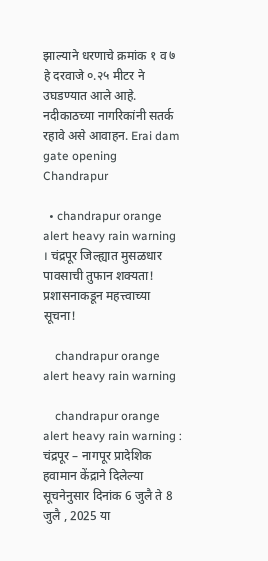झाल्याने धरणाचे क्रमांक १ व ७ हे दरवाजे ०.२५ मीटर ने उघडण्यात आले आहे. नदीकाठच्या नागरिकांनी सतर्क रहावे असे आवाहन. Erai dam gate opening Chandrapur

  • chandrapur orange alert heavy rain warning । चंद्रपूर जिल्ह्यात मुसळधार पावसाची तुफान शक्यता! प्रशासनाकडून महत्त्वाच्या सूचना!

    chandrapur orange alert heavy rain warning

    chandrapur orange alert heavy rain warning : चंद्रपूर – नागपूर प्रादेशिक हवामान केंद्राने दिलेल्या सूचनेनुसार दिनांक 6 जुलै ते 8 जुलै , 2025 या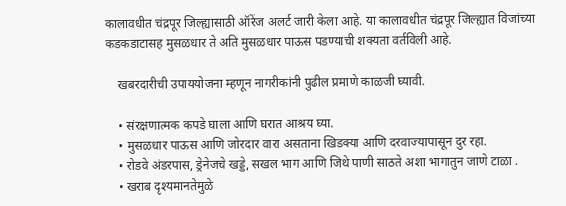कालावधीत चंद्रपूर जिल्ह्यासाठी ऑरेंज अलर्ट जारी केला आहे. या कालावधीत चंद्रपूर जिल्ह्यात विजांच्‍या कडकडाटासह मुसळधार ते अति मुसळधार पाऊस पडण्याची शक्‍यता वर्तविली आहे.

    खबरदारीची उपाययोजना म्हणून नागरीकांनी पुढील प्रमाणे काळजी घ्यावी.

    • संरक्षणात्‍मक कपडे घाला आणि घरात आश्रय घ्‍या.
    • मुसळधार पाऊस आणि जोरदार वारा असताना खिडक्‍या आणि दरवाज्‍यापासून दुर रहा.
    • रोडवे अंडरपास, ड्रेनेजचे खड्डे, सखल भाग आणि जिथे पाणी साठते अशा भागातुन जाणे टाळा .
    • खराब दृश्‍यमानतेमुळे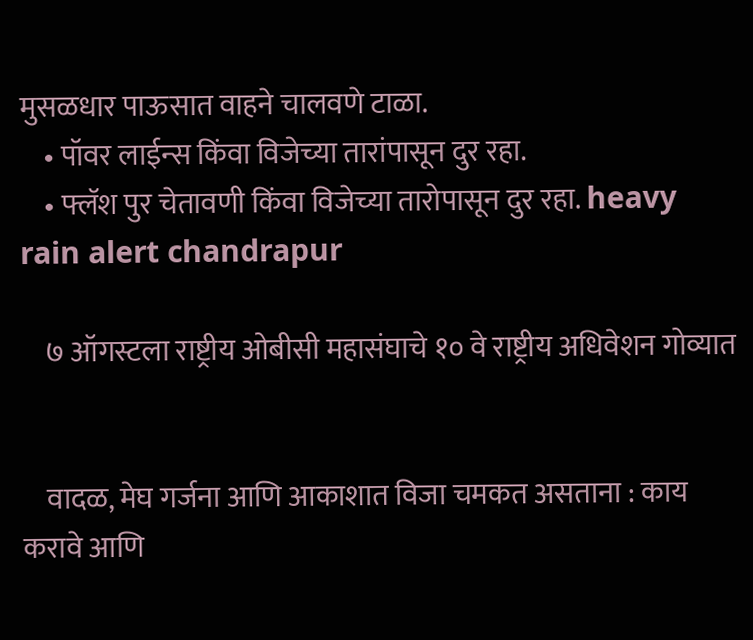मुसळधार पाऊसात वाहने चालवणे टाळा.
    • पॉवर लाईन्‍स किंवा विजेच्‍या तारांपासून दुर रहा.
    • फ्लॅश पुर चेतावणी किंवा विजेच्‍या तारोपासून दुर रहा. heavy rain alert chandrapur

    ७ ऑगस्टला राष्ट्रीय ओबीसी महासंघाचे १० वे राष्ट्रीय अधिवेशन गोव्यात


    वादळ, मेघ गर्जना आणि आकाशात विजा चमकत असताना : काय करावे आणि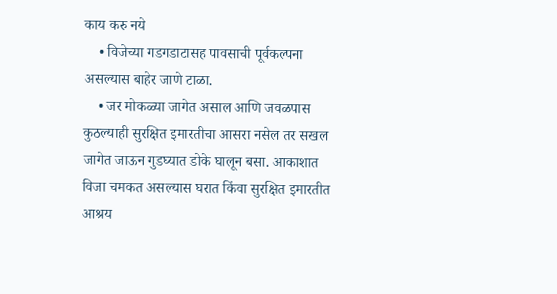काय करु नये
    • विजेच्या गडगडाटासह पावसाची पूर्वकल्पना असल्यास बाहेर जाणे टाळा.
    • जर मोकळ्या जागेत असाल आणि जवळपास कुठल्याही सुरक्षित इमारतीचा आसरा नसेल तर सखल जागेत जाऊन गुडघ्यात डोके घालून बसा. आकाशात विजा चमकत असल्यास घरात किंवा सुरक्षित इमारतीत आश्रय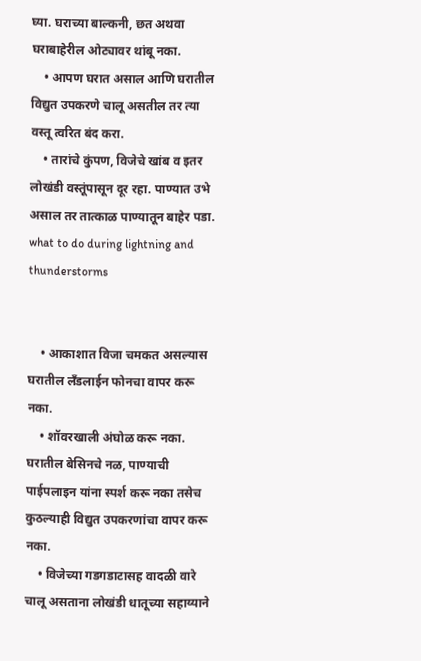घ्या. घराच्या बाल्कनी, छत अथवा घराबाहेरील ओट्यावर थांबू नका.
    • आपण घरात असाल आणि घरातील विद्युत उपकरणे चालू असतील तर त्या वस्तू त्वरित बंद करा.
    • तारांचे कुंपण, विजेचे खांब व इतर लोखंडी वस्तूंपासून दूर रहा. पाण्यात उभे असाल तर तात्काळ पाण्यातून बाहेर पडा. what to do during lightning and thunderstorms


    • आकाशात विजा चमकत असल्यास घरातील लँडलाईन फोनचा वापर करू नका.
    • शॉवरखाली अंघोळ करू नका. घरातील बेसिनचे नळ, पाण्याची पाईपलाइन यांना स्पर्श करू नका तसेच कुठल्याही विद्युत उपकरणांचा वापर करू नका.
    • विजेच्या गडगडाटासह वादळी वारे चालू असताना लोखंडी धातूच्या सहाय्याने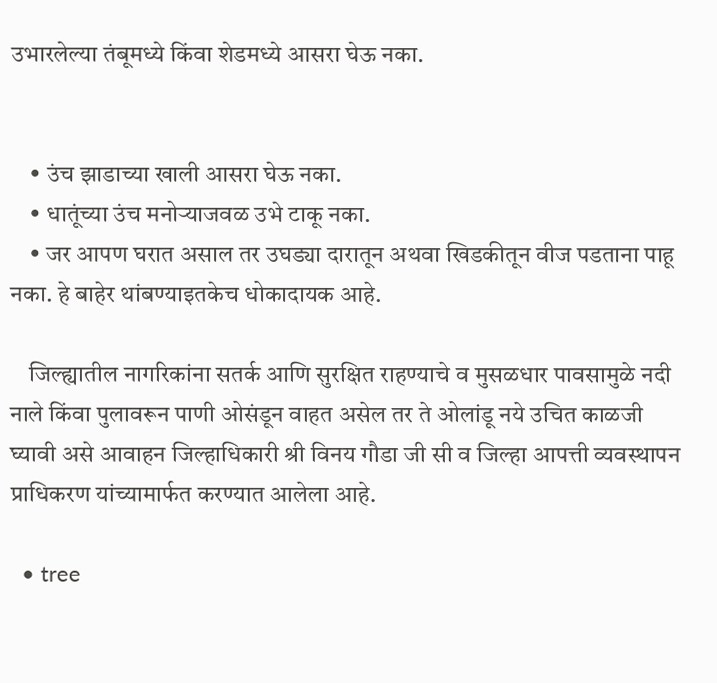उभारलेल्या तंबूमध्ये किंवा शेडमध्ये आसरा घेऊ नका.


    • उंच झाडाच्या खाली आसरा घेऊ नका.
    • धातूंच्या उंच मनोऱ्याजवळ उभे टाकू नका.
    • जर आपण घरात असाल तर उघड्या दारातून अथवा खिडकीतून वीज पडताना पाहू नका. हे बाहेर थांबण्याइतकेच धोकादायक आहे.

    जिल्ह्यातील नागरिकांना सतर्क आणि सुरक्षित राहण्याचे व मुसळधार पावसामुळे नदी नाले किंवा पुलावरून पाणी ओसंडून वाहत असेल तर ते ओलांडू नये उचित काळजी घ्‍यावी असे आवाहन जिल्हाधिकारी श्री विनय गौडा जी सी व जिल्हा आपत्ती व्यवस्थापन प्राधिकरण यांच्यामार्फत करण्‍यात आलेला आहे.

  • tree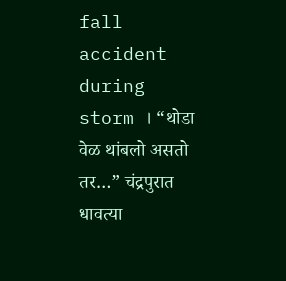fall accident during storm । “थोडा वेळ थांबलो असतो तर…” चंद्रपुरात धावत्या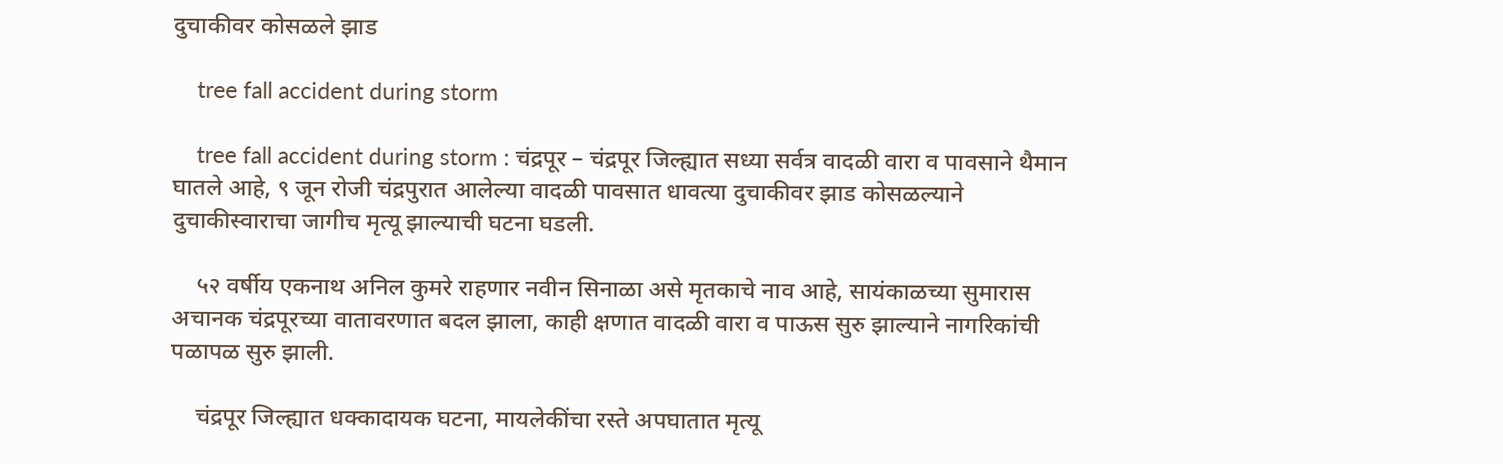दुचाकीवर कोसळले झाड

    tree fall accident during storm

    tree fall accident during storm : चंद्रपूर – चंद्रपूर जिल्ह्यात सध्या सर्वत्र वादळी वारा व पावसाने थैमान घातले आहे, ९ जून रोजी चंद्रपुरात आलेल्या वादळी पावसात धावत्या दुचाकीवर झाड कोसळल्याने दुचाकीस्वाराचा जागीच मृत्यू झाल्याची घटना घडली.

    ५२ वर्षीय एकनाथ अनिल कुमरे राहणार नवीन सिनाळा असे मृतकाचे नाव आहे, सायंकाळच्या सुमारास अचानक चंद्रपूरच्या वातावरणात बदल झाला, काही क्षणात वादळी वारा व पाऊस सुरु झाल्याने नागरिकांची पळापळ सुरु झाली.

    चंद्रपूर जिल्ह्यात धक्कादायक घटना, मायलेकींचा रस्ते अपघातात मृत्यू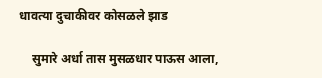धावत्या दुचाकीवर कोसळले झाड

    सुमारे अर्धा तास मुसळधार पाऊस आला,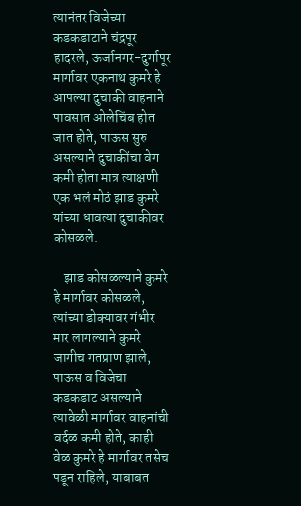त्यानंतर विजेच्या कडकडाटाने चंद्रपूर हादरले, ऊर्जानगर-दुर्गापूर मार्गावर एकनाथ कुमरे हे आपल्या दुचाकी वाहनाने पावसात ओलेचिंब होत जात होते, पाऊस सुरु असल्याने दुचाकींचा वेग कमी होता मात्र त्याक्षणी एक भलं मोठं झाड कुमरे यांच्या धावत्या दुचाकीवर कोसळले.

    झाड कोसळल्याने कुमरे हे मार्गावर कोसळले, त्यांच्या डोक्यावर गंभीर मार लागल्याने कुमरे जागीच गतप्राण झाले, पाऊस व विजेचा कडकडाट असल्याने त्यावेळी मार्गावर वाहनांची वर्दळ कमी होते, काही वेळ कुमरे हे मार्गावर तसेच पडून राहिले, याबाबत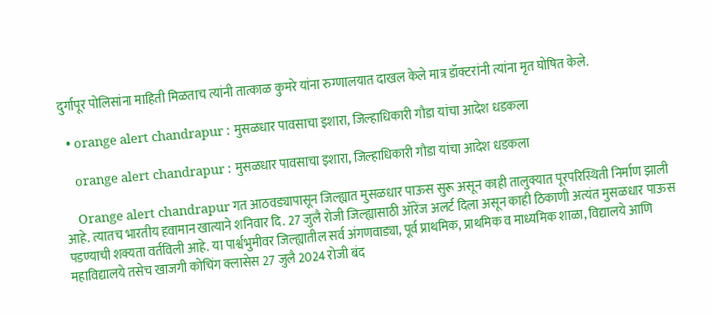दुर्गापूर पोलिसांना माहिती मिळताच त्यांनी तात्काळ कुमरे यांना रुग्णालयात दाखल केले मात्र डॉक्टरांनी त्यांना मृत घोषित केले.

  • orange alert chandrapur : मुसळधार पावसाचा इशारा, जिल्हाधिकारी गौडा यांचा आदेश धडकला

    orange alert chandrapur : मुसळधार पावसाचा इशारा, जिल्हाधिकारी गौडा यांचा आदेश धडकला

    Orange alert chandrapur गत आठवड्यापासून जिल्ह्यात मुसळधार पाऊस सुरू असून काही तालुक्यात पूरपरिस्थिती निर्माण झाली आहे. त्यातच भारतीय हवामान खात्याने शनिवार दि. 27 जुलै रोजी जिल्ह्यासाठी ऑरेंज अलर्ट दिला असून काही ठिकाणी अत्यंत मुसळधार पाऊस पडण्याची शक्यता वर्तविली आहे. या पार्श्वभुमीवर जिल्ह्यातील सर्व अंगणवाड्या, पूर्व प्राथमिक, प्राथमिक व माध्यमिक शाळा, विद्यालये आणि महाविद्यालये तसेच खाजगी कोचिंग क्लासेस 27 जुलै 2024 रोजी बंद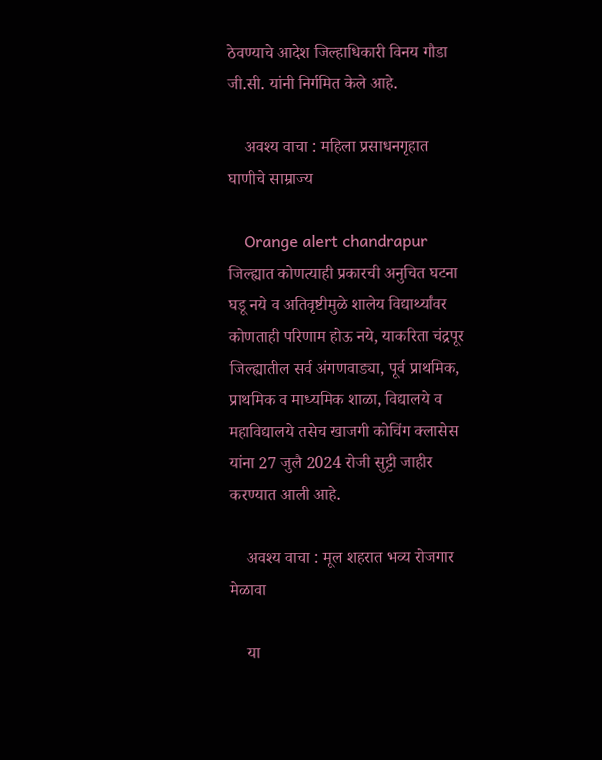ठेवण्याचे आदेश जिल्हाधिकारी विनय गौडा जी.सी. यांनी निर्गमित केले आहे.

    अवश्य वाचा : महिला प्रसाधनगृहात घाणीचे साम्राज्य

    Orange alert chandrapur  जिल्ह्यात कोणत्याही प्रकारची अनुचित घटना घडू नये व अतिवृष्टीमुळे शालेय विद्यार्थ्यांवर कोणताही परिणाम होऊ नये, याकरिता चंद्रपूर जिल्ह्यातील सर्व अंगणवाड्या, पूर्व प्राथमिक, प्राथमिक व माध्यमिक शाळा, विद्यालये व महाविद्यालये तसेच खाजगी कोचिंग क्लासेस यांना 27 जुलै 2024 रोजी सुट्टी जाहीर करण्यात आली आहे.

    अवश्य वाचा : मूल शहरात भव्य रोजगार मेळावा

    या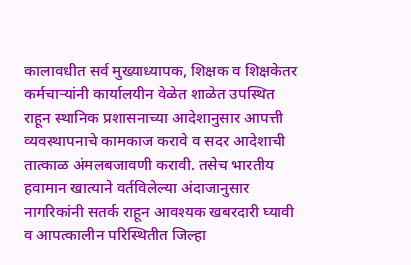कालावधीत सर्व मुख्याध्यापक, शिक्षक व शिक्षकेतर कर्मचाऱ्यांनी कार्यालयीन वेळेत शाळेत उपस्थित राहून स्थानिक प्रशासनाच्या आदेशानुसार आपत्ती व्यवस्थापनाचे कामकाज करावे व सदर आदेशाची तात्काळ अंमलबजावणी करावी. तसेच भारतीय हवामान खात्याने वर्तविलेल्या अंदाजानुसार नागरिकांनी सतर्क राहून आवश्यक खबरदारी घ्यावी व आपत्कालीन परिस्थितीत जिल्हा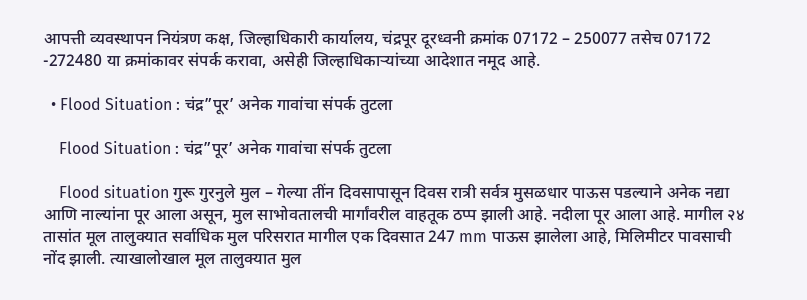आपत्ती व्यवस्थापन नियंत्रण कक्ष, जिल्हाधिकारी कार्यालय, चंद्रपूर दूरध्वनी क्रमांक 07172 – 250077 तसेच 07172 -272480 या क्रमांकावर संपर्क करावा, असेही जिल्हाधिकाऱ्यांच्या आदेशात नमूद आहे.

  • Flood Situation : चंद्र”पूर’ अनेक गावांचा संपर्क तुटला

    Flood Situation : चंद्र”पूर’ अनेक गावांचा संपर्क तुटला

    Flood situation गुरू गुरनुले मुल – गेल्या तींन दिवसापासून दिवस रात्री सर्वत्र मुसळधार पाऊस पडल्याने अनेक नद्या आणि नाल्यांना पूर आला असून, मुल साभोवतालची मार्गांवरील वाहतूक ठप्प झाली आहे. नदीला पूर आला आहे. मागील २४ तासांत मूल तालुक्यात सर्वाधिक मुल परिसरात मागील एक दिवसात 247 mm पाऊस झालेला आहे, मिलिमीटर पावसाची नोंद झाली. त्याखालोखाल मूल तालुक्यात मुल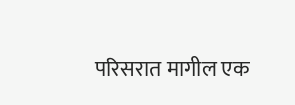परिसरात मागील एक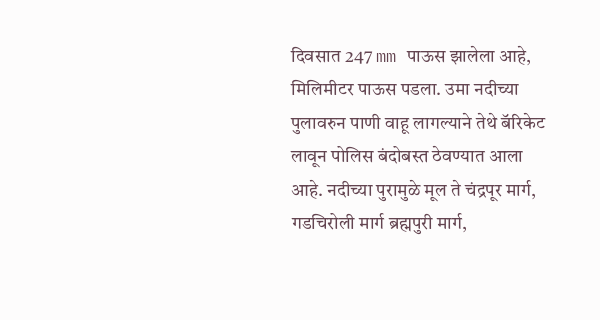दिवसात 247 mm पाऊस झालेला आहे, मिलिमीटर पाऊस पडला. उमा नदीच्या पुलावरुन पाणी वाहू लागल्याने तेथे बॅरिकेट लावून पोलिस बंदोबस्त ठेवण्यात आला आहे. नदीच्या पुरामुळे मूल ते चंद्रपूर मार्ग, गडचिरोली मार्ग ब्रह्मपुरी मार्ग,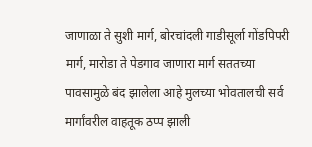जाणाळा ते सुशी मार्ग, बोरचांदली गाडीसूर्ला गोंडपिपरी मार्ग, मारोडा ते पेडगाव जाणारा मार्ग सततच्या पावसामुळे बंद झालेला आहे मुलच्या भोवतालची सर्व मार्गांवरील वाहतूक ठप्प झाली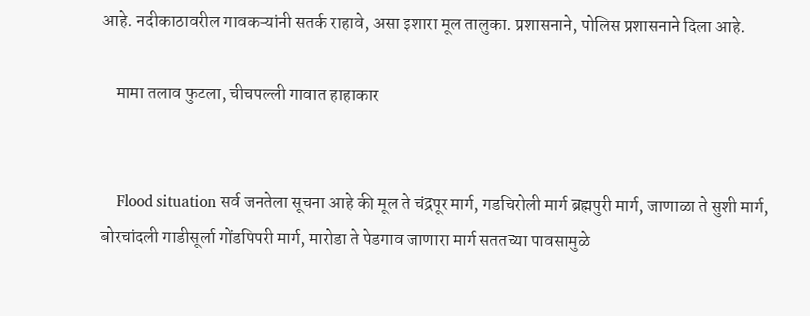आहे. नदीकाठावरील गावकऱ्यांनी सतर्क राहावे, असा इशारा मूल तालुका. प्रशासनाने, पोलिस प्रशासनाने दिला आहे.

    मामा तलाव फुटला, चीचपल्ली गावात हाहाकार


    Flood situation सर्व जनतेला सूचना आहे की मूल ते चंद्रपूर मार्ग, गडचिरोली मार्ग ब्रह्मपुरी मार्ग, जाणाळा ते सुशी मार्ग, बोरचांदली गाडीसूर्ला गोंडपिपरी मार्ग, मारोडा ते पेडगाव जाणारा मार्ग सततच्या पावसामुळे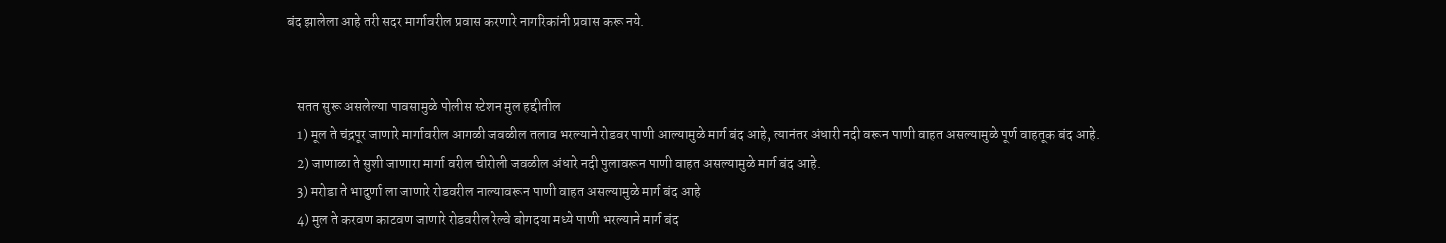बंद झालेला आहे तरी सदर मार्गावरील प्रवास करणारे नागरिकांनी प्रवास करू नये.


    सतत सुरू असलेल्या पावसामुळे पोलीस स्टेशन मुल हद्दीतील
    1) मूल ते चंद्रपूर जाणारे मार्गावरील आगळी जवळील तलाव भरल्याने रोडवर पाणी आल्यामुळे मार्ग बंद आहे, त्यानंतर अंधारी नदी वरून पाणी वाहत असल्यामुळे पूर्ण वाहतूक बंद आहे.
    2) जाणाळा ते सुशी जाणारा मार्गा वरील चीरोली जवळील अंधारे नदी पुलावरून पाणी वाहत असल्यामुळे मार्ग बंद आहे.
    3) मरोडा ते भादुर्णा ला जाणारे रोडवरील नाल्यावरून पाणी वाहत असल्यामुळे मार्ग बंद आहे
    4) मुल ते करवण काटवण जाणारे रोडवरील रेल्वे बोगदया मध्ये पाणी भरल्याने मार्ग बंद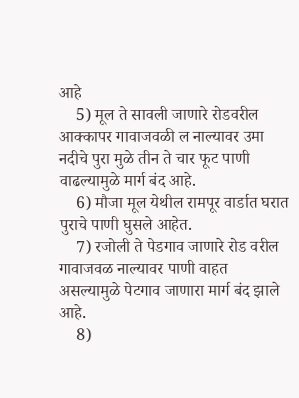आहे
    5) मूल ते सावली जाणारे रोडवरील आक्कापर गावाजवळी ल नाल्यावर उमा नदीचे पुरा मुळे तीन ते चार फूट पाणी वाढल्यामुळे मार्ग बंद आहे.
    6) मौजा मूल येथील रामपूर वार्डात घरात पुराचे पाणी घुसले आहेत.
    7) रजोली ते पेडगाव जाणारे रोड वरील गावाजवळ नाल्यावर पाणी वाहत असल्यामुळे पेटगाव जाणारा मार्ग बंद झाले आहे.
    8)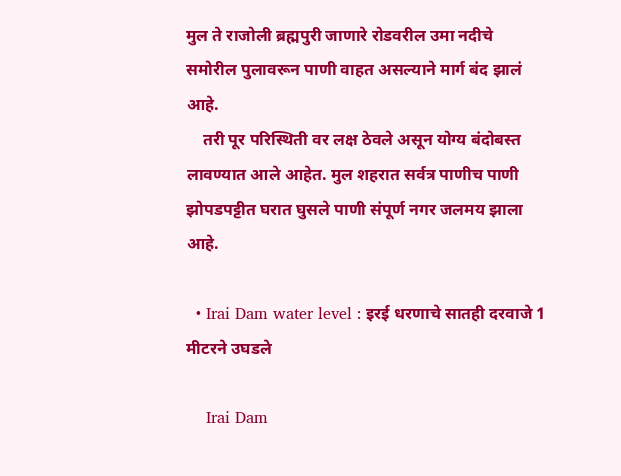मुल ते राजोली ब्रह्मपुरी जाणारे रोडवरील उमा नदीचे समोरील पुलावरून पाणी वाहत असल्याने मार्ग बंद झालं आहे.
    तरी पूर परिस्थिती वर लक्ष ठेवले असून योग्य बंदोबस्त लावण्यात आले आहेत. मुल शहरात सर्वत्र पाणीच पाणी झोपडपट्टीत घरात घुसले पाणी संपूर्ण नगर जलमय झाला आहे.

  • Irai Dam water level : इरई धरणाचे सातही दरवाजे 1 मीटरने उघडले

    Irai Dam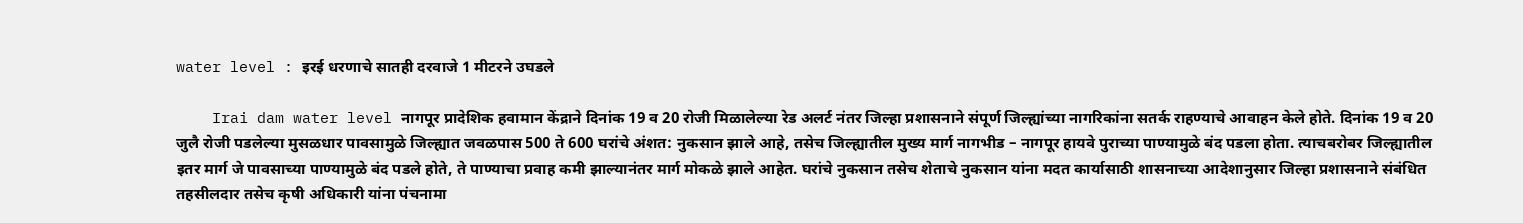water level : इरई धरणाचे सातही दरवाजे 1 मीटरने उघडले

    Irai dam water level नागपूर प्रादेशिक हवामान केंद्राने दिनांक 19 व 20 रोजी मिळालेल्या रेड अलर्ट नंतर जिल्हा प्रशासनाने संपूर्ण जिल्ह्यांच्या नागरिकांना सतर्क राहण्याचे आवाहन केले होते. दिनांक 19 व 20 जुलै रोजी पडलेल्या मुसळधार पावसामुळे जिल्ह्यात जवळपास 500 ते 600 घरांचे अंशत: नुकसान झाले आहे, तसेच जिल्ह्यातील मुख्य मार्ग नागभीड – नागपूर हायवे पुराच्या पाण्यामुळे बंद पडला होता. त्याचबरोबर जिल्ह्यातील इतर मार्ग जे पावसाच्या पाण्यामुळे बंद पडले होते, ते पाण्याचा प्रवाह कमी झाल्यानंतर मार्ग मोकळे झाले आहेत. घरांचे नुकसान तसेच शेताचे नुकसान यांना मदत कार्यासाठी शासनाच्या आदेशानुसार जिल्हा प्रशासनाने संबंधित तहसीलदार तसेच कृषी अधिकारी यांना पंचनामा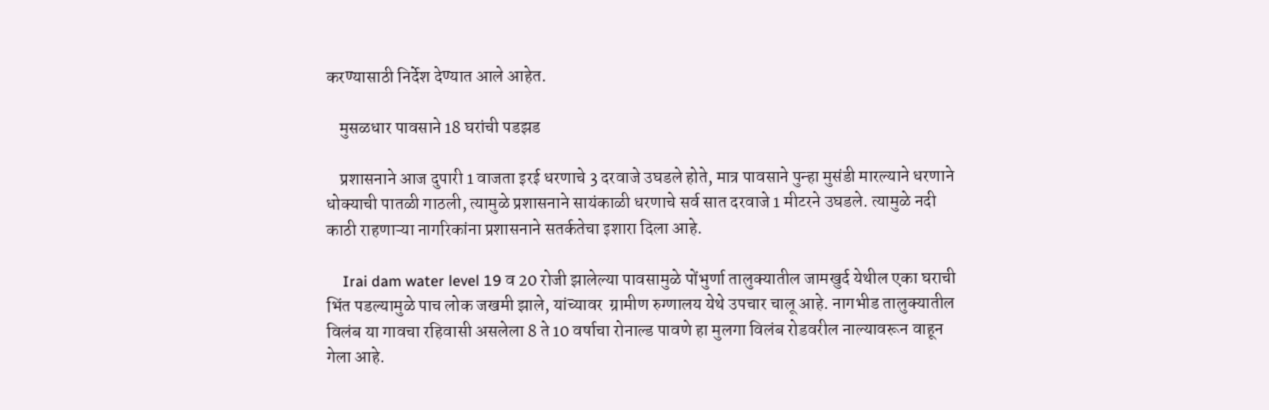करण्यासाठी निर्देश देण्यात आले आहेत.

    मुसळधार पावसाने 18 घरांची पडझड

    प्रशासनाने आज दुपारी 1 वाजता इरई धरणाचे 3 दरवाजे उघडले होते, मात्र पावसाने पुन्हा मुसंडी मारल्याने धरणाने धोक्याची पातळी गाठली, त्यामुळे प्रशासनाने सायंकाळी धरणाचे सर्व सात दरवाजे 1 मीटरने उघडले. त्यामुळे नदी काठी राहणाऱ्या नागरिकांना प्रशासनाने सतर्कतेचा इशारा दिला आहे.

    Irai dam water level 19 व 20 रोजी झालेल्या पावसामुळे पोंभुर्णा तालुक्यातील जामखुर्द येथील एका घराची भिंत पडल्यामुळे पाच लोक जखमी झाले, यांच्यावर  ग्रामीण रुग्णालय येथे उपचार चालू आहे. नागभीड तालुक्यातील विलंब या गावचा रहिवासी असलेला 8 ते 10 वर्षाचा रोनाल्ड पावणे हा मुलगा विलंब रोडवरील नाल्यावरून वाहून गेला आहे.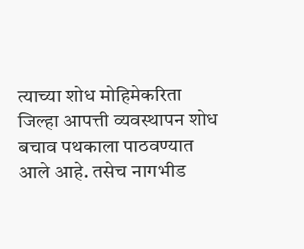त्याच्या शोध मोहिमेकरिता जिल्हा आपत्ती व्यवस्थापन शोध बचाव पथकाला पाठवण्यात आले आहे. तसेच नागभीड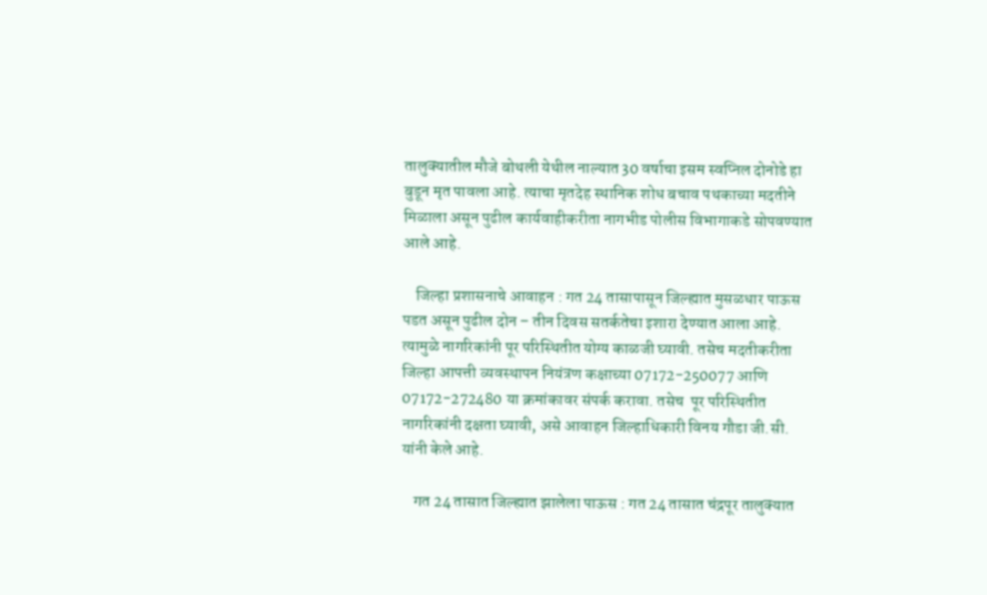तालुक्यातील मौजे बोथली येथील नाल्यात 30 वर्षाचा इसम स्वप्निल दोनोडे हा बुडून मृत पावला आहे. त्याचा मृतदेह स्थानिक शोध बचाव पथकाच्या मदतीने मिळाला असून पुढील कार्यवाहीकरीता नागभीड पोलीस विभागाकडे सोपवण्यात आले आहे.

    जिल्हा प्रशासनाचे आवाहन : गत 24 तासापासून जिल्ह्यात मुसळधार पाऊस पडत असून पुढील दोन – तीन दिवस सतर्कतेचा इशारा देण्यात आला आहे. त्यामुळे नागरिकांनी पूर परिस्थितीत योग्य काळजी घ्यावी. तसेच मदतीकरीता जिल्हा आपत्ती व्यवस्थापन नियंत्रण कक्षाच्या 07172-250077 आणि 07172-272480 या क्रमांकावर संपर्क करावा. तसेच  पूर परिस्थितीत नागरिकांनी दक्षता घ्यावी, असे आवाहन जिल्हाधिकारी विनय गौडा जी.सी. यांनी केले आहे.

    गत 24 तासात जिल्ह्यात झालेला पाऊस : गत 24 तासात चंद्रपूर तालुक्यात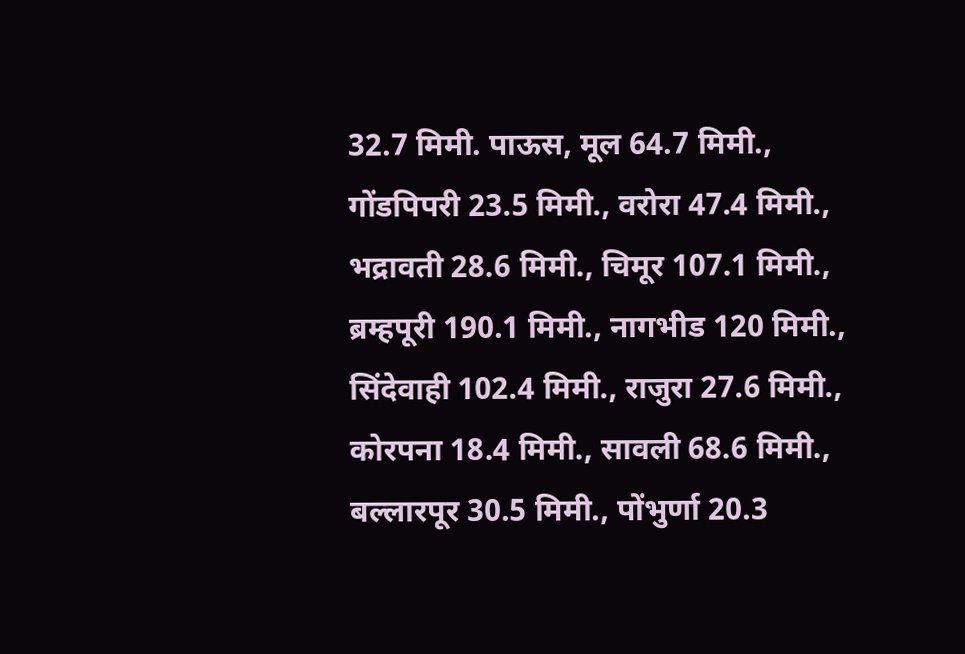32.7 मिमी. पाऊस, मूल 64.7 मिमी., गोंडपिपरी 23.5 मिमी., वरोरा 47.4 मिमी., भद्रावती 28.6 मिमी., चिमूर 107.1 मिमी., ब्रम्हपूरी 190.1 मिमी., नागभीड 120 मिमी., सिंदेवाही 102.4 मिमी., राजुरा 27.6 मिमी., कोरपना 18.4 मिमी., सावली 68.6 मिमी., बल्लारपूर 30.5 मिमी., पोंभुर्णा 20.3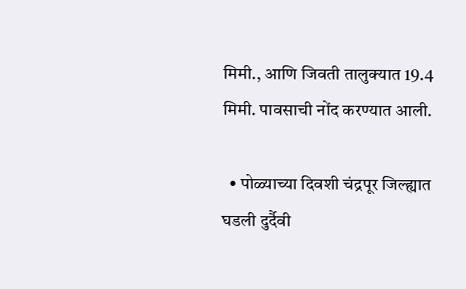मिमी., आणि जिवती तालुक्यात 19.4 मिमी. पावसाची नोंद करण्यात आली.

  • पोळ्याच्या दिवशी चंद्रपूर जिल्ह्यात घडली दुर्दैवी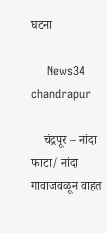घटना

    News34 chandrapur

    चंद्रपूर – नांदा फाटा/ नांदा गावाजवळून वाहत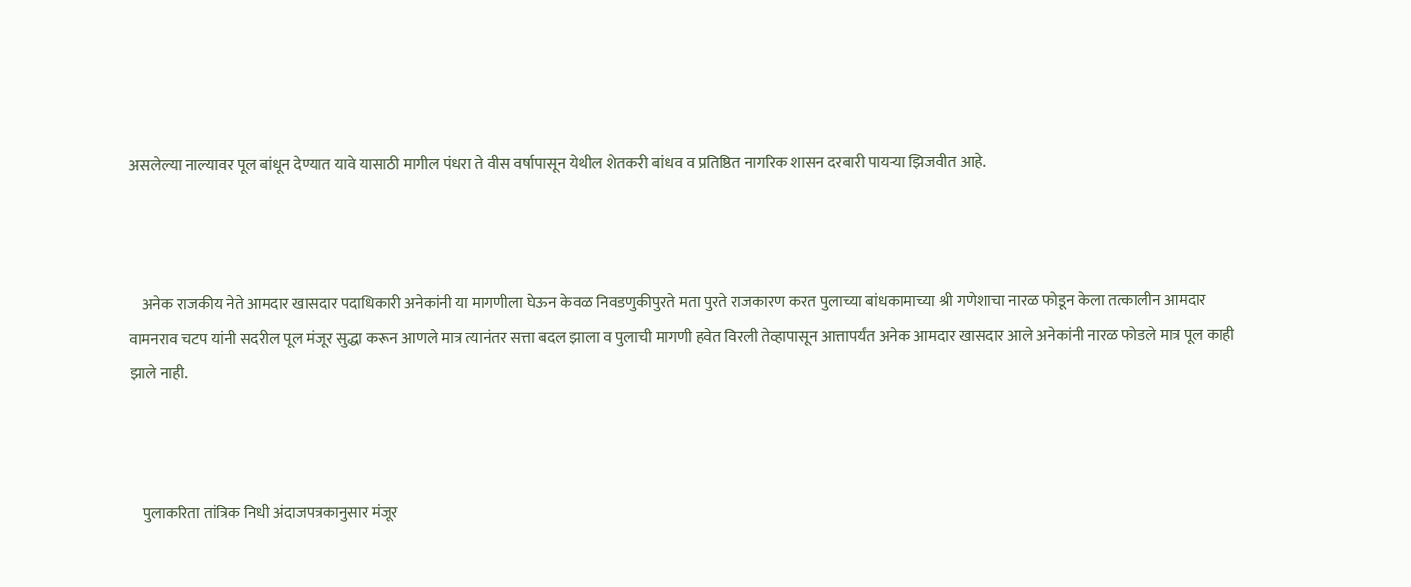असलेल्या नाल्यावर पूल बांधून देण्यात यावे यासाठी मागील पंधरा ते वीस वर्षापासून येथील शेतकरी बांधव व प्रतिष्ठित नागरिक शासन दरबारी पायऱ्या झिजवीत आहे.



    अनेक राजकीय नेते आमदार खासदार पदाधिकारी अनेकांनी या मागणीला घेऊन केवळ निवडणुकीपुरते मता पुरते राजकारण करत पुलाच्या बांधकामाच्या श्री गणेशाचा नारळ फोडून केला तत्कालीन आमदार वामनराव चटप यांनी सदरील पूल मंजूर सुद्धा करून आणले मात्र त्यानंतर सत्ता बदल झाला व पुलाची मागणी हवेत विरली तेव्हापासून आत्तापर्यंत अनेक आमदार खासदार आले अनेकांनी नारळ फोडले मात्र पूल काही झाले नाही.



    पुलाकरिता तांत्रिक निधी अंदाजपत्रकानुसार मंजूर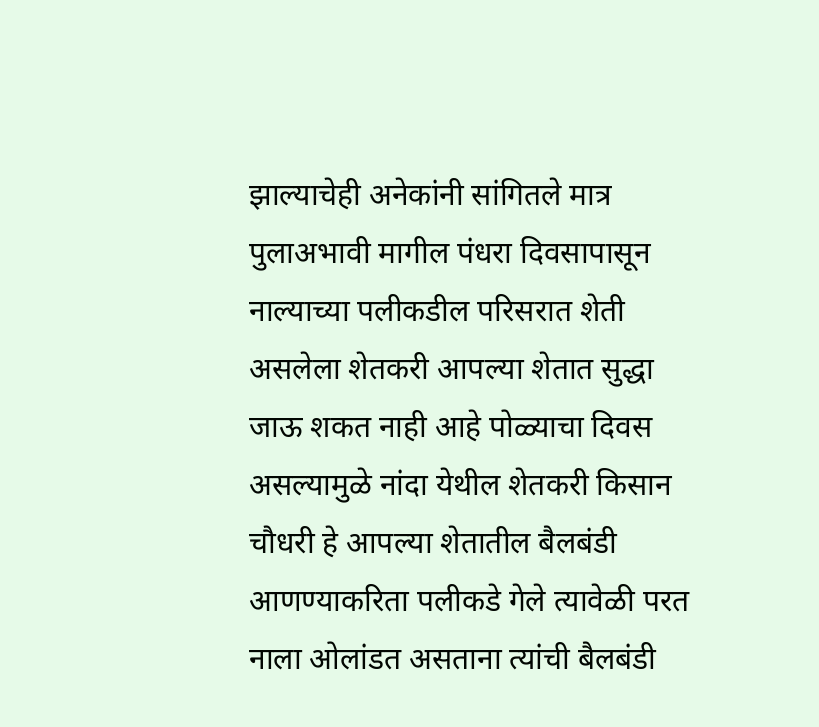झाल्याचेही अनेकांनी सांगितले मात्र पुलाअभावी मागील पंधरा दिवसापासून नाल्याच्या पलीकडील परिसरात शेती असलेला शेतकरी आपल्या शेतात सुद्धा जाऊ शकत नाही आहे पोळ्याचा दिवस असल्यामुळे नांदा येथील शेतकरी किसान चौधरी हे आपल्या शेतातील बैलबंडी आणण्याकरिता पलीकडे गेले त्यावेळी परत नाला ओलांडत असताना त्यांची बैलबंडी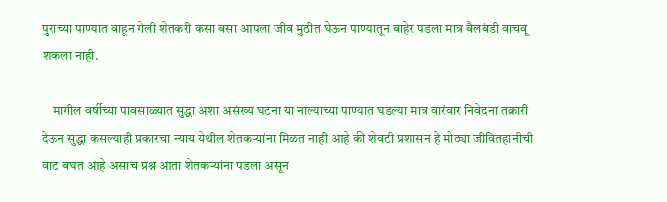पुराच्या पाण्यात वाहून गेली शेतकरी कसा बसा आपला जीव मुठीत घेऊन पाण्यातून बाहेर पडला मात्र बैलबंडी वाचवू शकला नाही.

    मागील वर्षीच्या पावसाळ्यात सुद्धा अशा असंख्य घटना या नाल्याच्या पाण्यात घडल्या मात्र वारंवार निवेदना तक्रारी देऊन सुद्धा कसल्याही प्रकारचा न्याय येथील शेतकऱ्यांना मिळत नाही आहे की शेवटी प्रशासन हे मोठ्या जीवितहानीची वाट बघत आहे असाच प्रश्न आता शेतकऱ्यांना पडला असून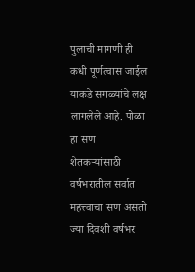पुलाची मागणी ही कधी पूर्णत्वास जाईल याकडे सगळ्यांचे लक्ष लागलेले आहे. पोळा हा सण शेतकऱ्यांसाठी वर्षभरातील सर्वात महत्त्वाचा सण असतो ज्या दिवशी वर्षभर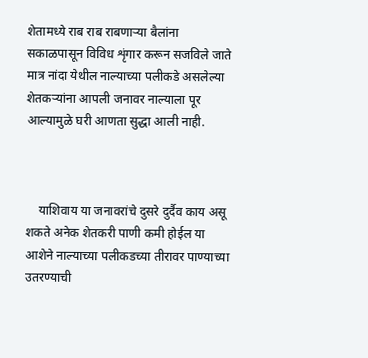शेतामध्ये राब राब राबणाऱ्या बैलांना सकाळपासून विविध शृंगार करून सजविले जाते मात्र नांदा येथील नाल्याच्या पलीकडे असलेल्या शेतकऱ्यांना आपली जनावर नाल्याला पूर आल्यामुळे घरी आणता सुद्धा आली नाही.



    याशिवाय या जनावरांचे दुसरे दुर्दैव काय असू शकते अनेक शेतकरी पाणी कमी होईल या आशेने नाल्याच्या पलीकडच्या तीरावर पाण्याच्या उतरण्याची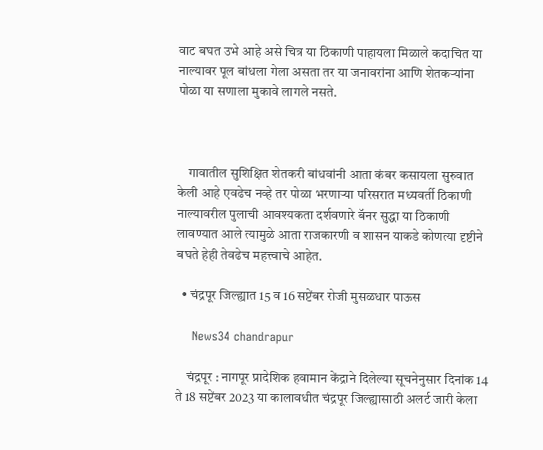वाट बघत उभे आहे असे चित्र या ठिकाणी पाहायला मिळाले कदाचित या नाल्यावर पूल बांधला गेला असता तर या जनावरांना आणि शेतकऱ्यांना पोळा या सणाला मुकावे लागले नसते.



    गावातील सुशिक्षित शेतकरी बांधवांनी आता कंबर कसायला सुरुवात केली आहे एवढेच नव्हे तर पोळा भरणाऱ्या परिसरात मध्यवर्ती ठिकाणी नाल्यावरील पुलाची आवश्यकता दर्शवणारे बॅनर सुद्धा या ठिकाणी लावण्यात आले त्यामुळे आता राजकारणी व शासन याकडे कोणत्या दृष्टीने बघते हेही तेवढेच महत्त्वाचे आहेत.

  • चंद्रपूर जिल्ह्यात 15 व 16 सप्टेंबर रोजी मुसळधार पाऊस

    News34 chandrapur

    चंद्रपूर : नागपूर प्रादेशिक हवामान केंद्राने दिलेल्या सूचनेनुसार दिनांक 14 ते 18 सप्टेंबर 2023 या कालावधीत चंद्रपूर जिल्ह्यासाठी अलर्ट जारी केला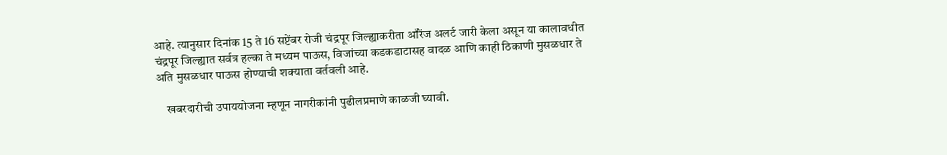आहे. त्यानुसार दिनांक 15 ते 16 सप्टेंबर रोजी चंद्रपूर जिल्ह्याकरीता ऑरेंज अलर्ट जारी केला असून या कालावधीत चंद्रपूर जिल्ह्यात सर्वत्र हल्का ते मध्यम पाऊस, विजांच्या कडकडाटासह वादळ आणि काही ठिकाणी मुसळधार ते अति मुसळधार पाऊस होण्याची शक्याता वर्तवली आहे.

    खबरदारीची उपाययोजना म्हणून नागरीकांनी पुढीलप्रमाणे काळजी घ्यावी.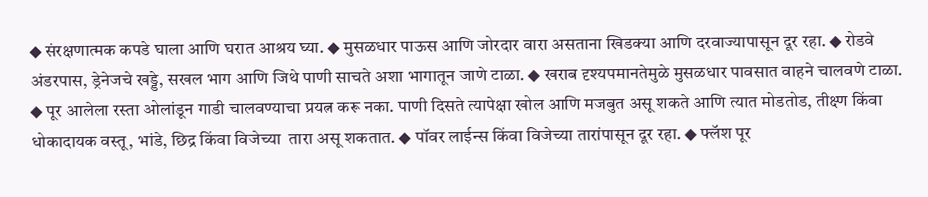◆ संरक्षणात्मक कपडे घाला आणि घरात आश्रय घ्या. ◆ मुसळधार पाऊस आणि जोरदार वारा असताना खिडक्या आणि दरवाज्यापासून दूर रहा. ◆ रोडवे अंडरपास, ड्रेनेजचे खड्डे, सखल भाग आणि जिथे पाणी साचते अशा भागातून जाणे टाळा. ◆ खराब दृश्यपमानतेमुळे मुसळधार पावसात वाहने चालवणे टाळा. ◆ पूर आलेला रस्ता ओलांडून गाडी चालवण्याचा प्रयत्न करू नका. पाणी दिसते त्यापेक्षा खोल आणि मजबुत असू शकते आणि त्यात मोडतोड, तीक्ष्ण किंवा धोकादायक वस्तू, भांडे, छिद्र किंवा विजेच्या  तारा असू शकतात. ◆ पॉवर लाईन्स किंवा विजेच्या तारांपासून दूर रहा. ◆ फ्लॅश पूर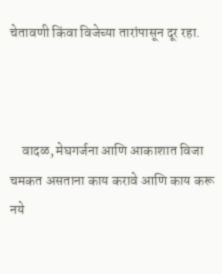चेतावणी किंवा विजेच्या तारांपासून दूर रहा.



    वादळ, मेघगर्जना आणि आकाशात विजा चमकत असताना काय करावे आणि काय करू नये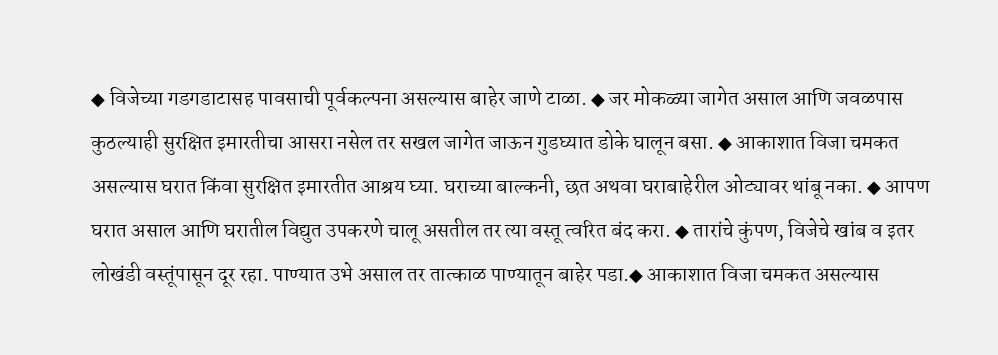◆ विजेच्या गडगडाटासह पावसाची पूर्वकल्पना असल्यास बाहेर जाणे टाळा. ◆ जर मोकळ्या जागेत असाल आणि जवळपास कुठल्याही सुरक्षित इमारतीचा आसरा नसेल तर सखल जागेत जाऊन गुडघ्यात डोके घालून बसा. ◆ आकाशात विजा चमकत असल्यास घरात किंवा सुरक्षित इमारतीत आश्रय घ्या. घराच्या बाल्कनी, छत अथवा घराबाहेरील ओट्यावर थांबू नका. ◆ आपण घरात असाल आणि घरातील विद्युत उपकरणे चालू असतील तर त्या वस्तू त्वरित बंद करा. ◆ तारांचे कुंपण, विजेचे खांब व इतर लोखंडी वस्तूंपासून दूर रहा. पाण्यात उभे असाल तर तात्काळ पाण्यातून बाहेर पडा.◆ आकाशात विजा चमकत असल्यास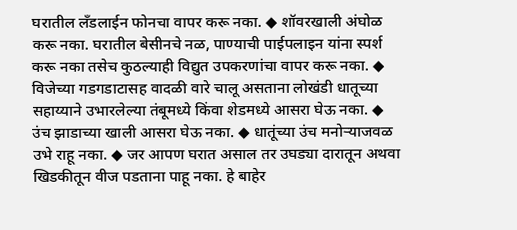घरातील लँडलाईन फोनचा वापर करू नका. ◆ शॉवरखाली अंघोळ करू नका. घरातील बेसीनचे नळ, पाण्याची पाईपलाइन यांना स्पर्श करू नका तसेच कुठल्याही विद्युत उपकरणांचा वापर करू नका. ◆ विजेच्या गडगडाटासह वादळी वारे चालू असताना लोखंडी धातूच्या सहाय्याने उभारलेल्या तंबूमध्ये किंवा शेडमध्ये आसरा घेऊ नका. ◆ उंच झाडाच्या खाली आसरा घेऊ नका. ◆ धातूंच्या उंच मनोऱ्याजवळ उभे राहू नका. ◆ जर आपण घरात असाल तर उघड्या दारातून अथवा खिडकीतून वीज पडताना पाहू नका. हे बाहेर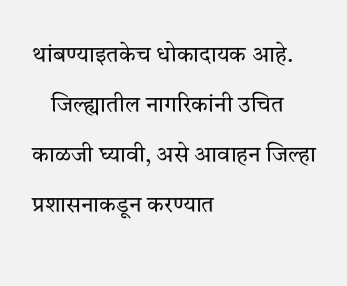थांबण्याइतकेच धोकादायक आहे.
    जिल्ह्यातील नागरिकांनी उचित काळजी घ्यावी, असे आवाहन जिल्हा प्रशासनाकडून करण्यात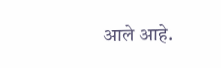आले आहे.